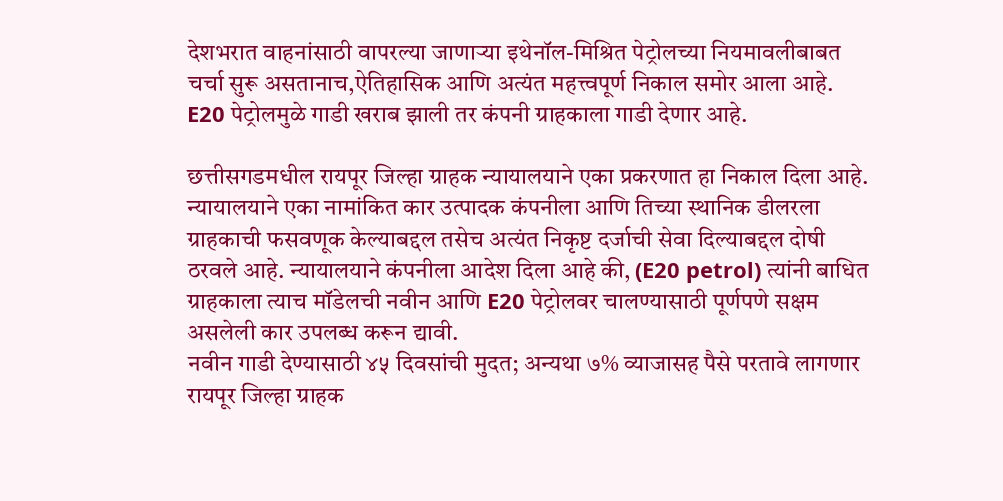देशभरात वाहनांसाठी वापरल्या जाणाऱ्या इथेनॉल-मिश्रित पेट्रोलच्या नियमावलीबाबत चर्चा सुरू असतानाच,ऐतिहासिक आणि अत्यंत महत्त्वपूर्ण निकाल समोर आला आहे. E20 पेट्रोलमुळे गाडी खराब झाली तर कंपनी ग्राहकाला गाडी देणार आहे.

छत्तीसगडमधील रायपूर जिल्हा ग्राहक न्यायालयाने एका प्रकरणात हा निकाल दिला आहे. न्यायालयाने एका नामांकित कार उत्पादक कंपनीला आणि तिच्या स्थानिक डीलरला ग्राहकाची फसवणूक केल्याबद्दल तसेच अत्यंत निकृष्ट दर्जाची सेवा दिल्याबद्दल दोषी ठरवले आहे. न्यायालयाने कंपनीला आदेश दिला आहे की, (E20 petrol) त्यांनी बाधित ग्राहकाला त्याच मॉडेलची नवीन आणि E20 पेट्रोलवर चालण्यासाठी पूर्णपणे सक्षम असलेली कार उपलब्ध करून द्यावी.
नवीन गाडी देण्यासाठी ४५ दिवसांची मुदत; अन्यथा ७% व्याजासह पैसे परतावे लागणार रायपूर जिल्हा ग्राहक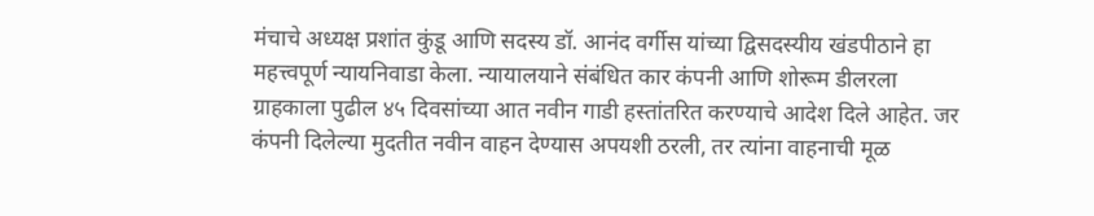मंचाचे अध्यक्ष प्रशांत कुंडू आणि सदस्य डॉ. आनंद वर्गीस यांच्या द्विसदस्यीय खंडपीठाने हा महत्त्वपूर्ण न्यायनिवाडा केला. न्यायालयाने संबंधित कार कंपनी आणि शोरूम डीलरला ग्राहकाला पुढील ४५ दिवसांच्या आत नवीन गाडी हस्तांतरित करण्याचे आदेश दिले आहेत. जर कंपनी दिलेल्या मुदतीत नवीन वाहन देण्यास अपयशी ठरली, तर त्यांना वाहनाची मूळ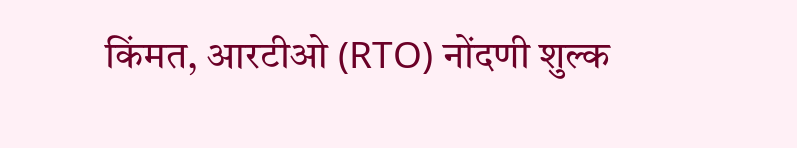किंमत, आरटीओ (RTO) नोंदणी शुल्क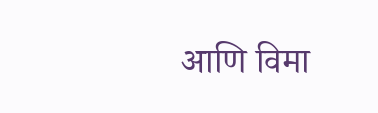आणि विमा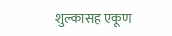शुल्कासह एकूण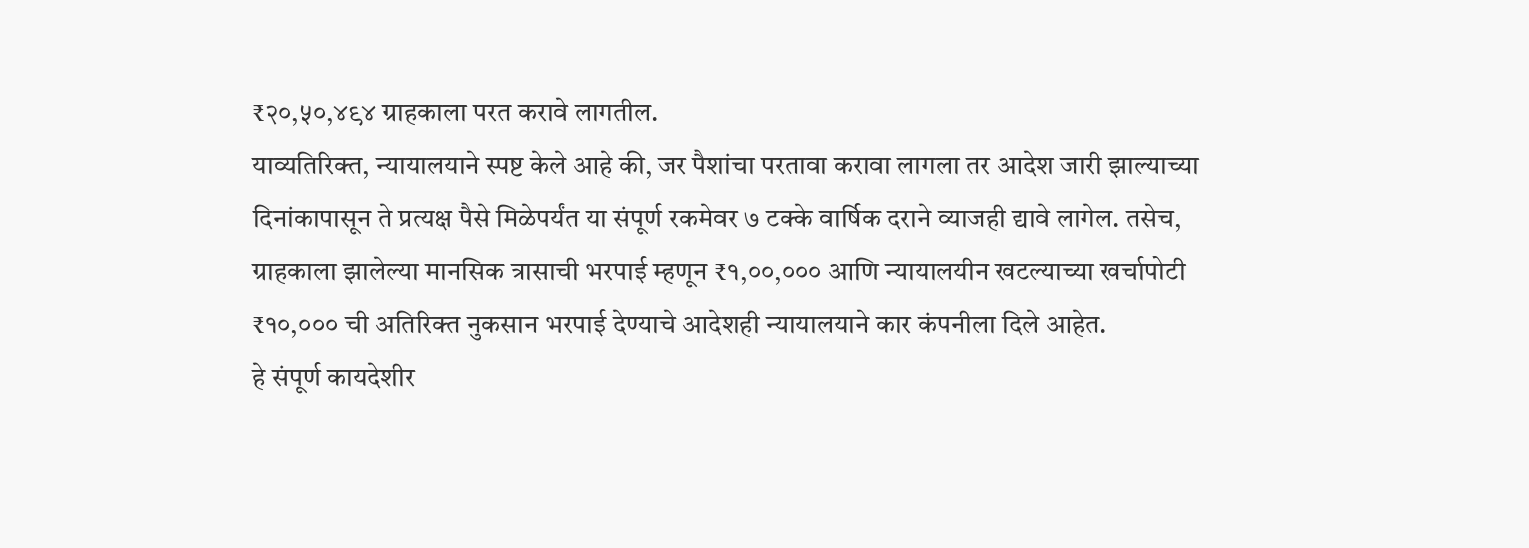₹२०,५०,४९४ ग्राहकाला परत करावे लागतील.
याव्यतिरिक्त, न्यायालयाने स्पष्ट केले आहे की, जर पैशांचा परतावा करावा लागला तर आदेश जारी झाल्याच्या दिनांकापासून ते प्रत्यक्ष पैसे मिळेपर्यंत या संपूर्ण रकमेवर ७ टक्के वार्षिक दराने व्याजही द्यावे लागेल. तसेच, ग्राहकाला झालेल्या मानसिक त्रासाची भरपाई म्हणून ₹१,००,००० आणि न्यायालयीन खटल्याच्या खर्चापोटी ₹१०,००० ची अतिरिक्त नुकसान भरपाई देण्याचे आदेशही न्यायालयाने कार कंपनीला दिले आहेत.
हे संपूर्ण कायदेशीर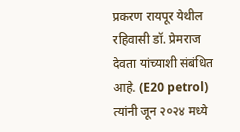प्रकरण रायपूर येथील रहिवासी डॉ. प्रेमराज देवता यांच्याशी संबंधित आहे. (E20 petrol) त्यांनी जून २०२४ मध्ये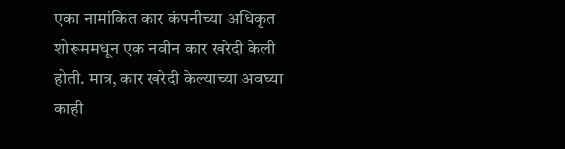एका नामांकित कार कंपनीच्या अधिकृत शोरूममधून एक नवीन कार खरेदी केली होती. मात्र, कार खरेदी केल्याच्या अवघ्या काही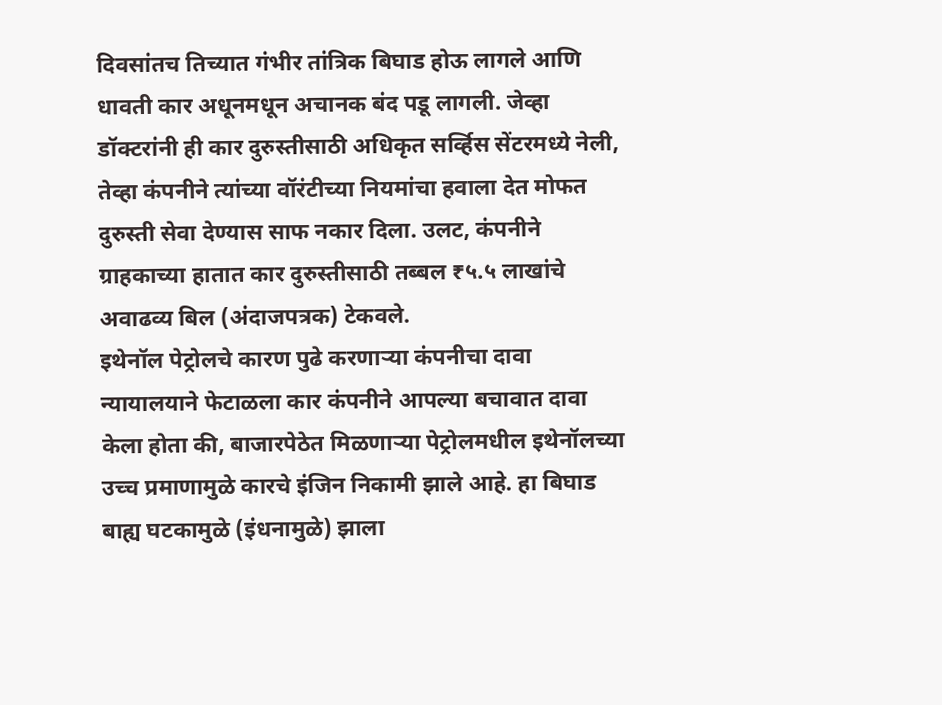दिवसांतच तिच्यात गंभीर तांत्रिक बिघाड होऊ लागले आणि धावती कार अधूनमधून अचानक बंद पडू लागली. जेव्हा डॉक्टरांनी ही कार दुरुस्तीसाठी अधिकृत सर्व्हिस सेंटरमध्ये नेली, तेव्हा कंपनीने त्यांच्या वॉरंटीच्या नियमांचा हवाला देत मोफत दुरुस्ती सेवा देण्यास साफ नकार दिला. उलट, कंपनीने ग्राहकाच्या हातात कार दुरुस्तीसाठी तब्बल ₹५.५ लाखांचे अवाढव्य बिल (अंदाजपत्रक) टेकवले.
इथेनॉल पेट्रोलचे कारण पुढे करणाऱ्या कंपनीचा दावा न्यायालयाने फेटाळला कार कंपनीने आपल्या बचावात दावा केला होता की, बाजारपेठेत मिळणाऱ्या पेट्रोलमधील इथेनॉलच्या उच्च प्रमाणामुळे कारचे इंजिन निकामी झाले आहे. हा बिघाड बाह्य घटकामुळे (इंधनामुळे) झाला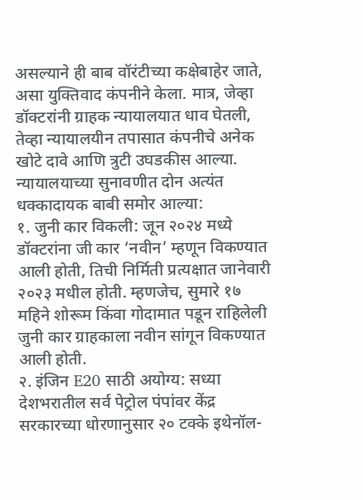असल्याने ही बाब वॉरंटीच्या कक्षेबाहेर जाते, असा युक्तिवाद कंपनीने केला. मात्र, जेव्हा डॉक्टरांनी ग्राहक न्यायालयात धाव घेतली, तेव्हा न्यायालयीन तपासात कंपनीचे अनेक खोटे दावे आणि त्रुटी उघडकीस आल्या.
न्यायालयाच्या सुनावणीत दोन अत्यंत धक्कादायक बाबी समोर आल्या:
१. जुनी कार विकली: जून २०२४ मध्ये डॉक्टरांना जी कार ‘नवीन’ म्हणून विकण्यात आली होती, तिची निर्मिती प्रत्यक्षात जानेवारी २०२३ मधील होती. म्हणजेच, सुमारे १७ महिने शोरूम किंवा गोदामात पडून राहिलेली जुनी कार ग्राहकाला नवीन सांगून विकण्यात आली होती.
२. इंजिन E20 साठी अयोग्य: सध्या देशभरातील सर्व पेट्रोल पंपांवर केंद्र सरकारच्या धोरणानुसार २० टक्के इथेनॉल-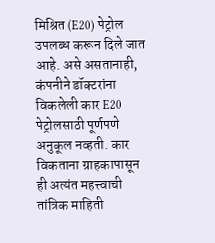मिश्रित (E20) पेट्रोल उपलब्ध करून दिले जात आहे. असे असतानाही, कंपनीने डॉक्टरांना विकलेली कार E20 पेट्रोलसाठी पूर्णपणे अनुकूल नव्हती. कार विकताना ग्राहकापासून ही अत्यंत महत्त्वाची तांत्रिक माहिती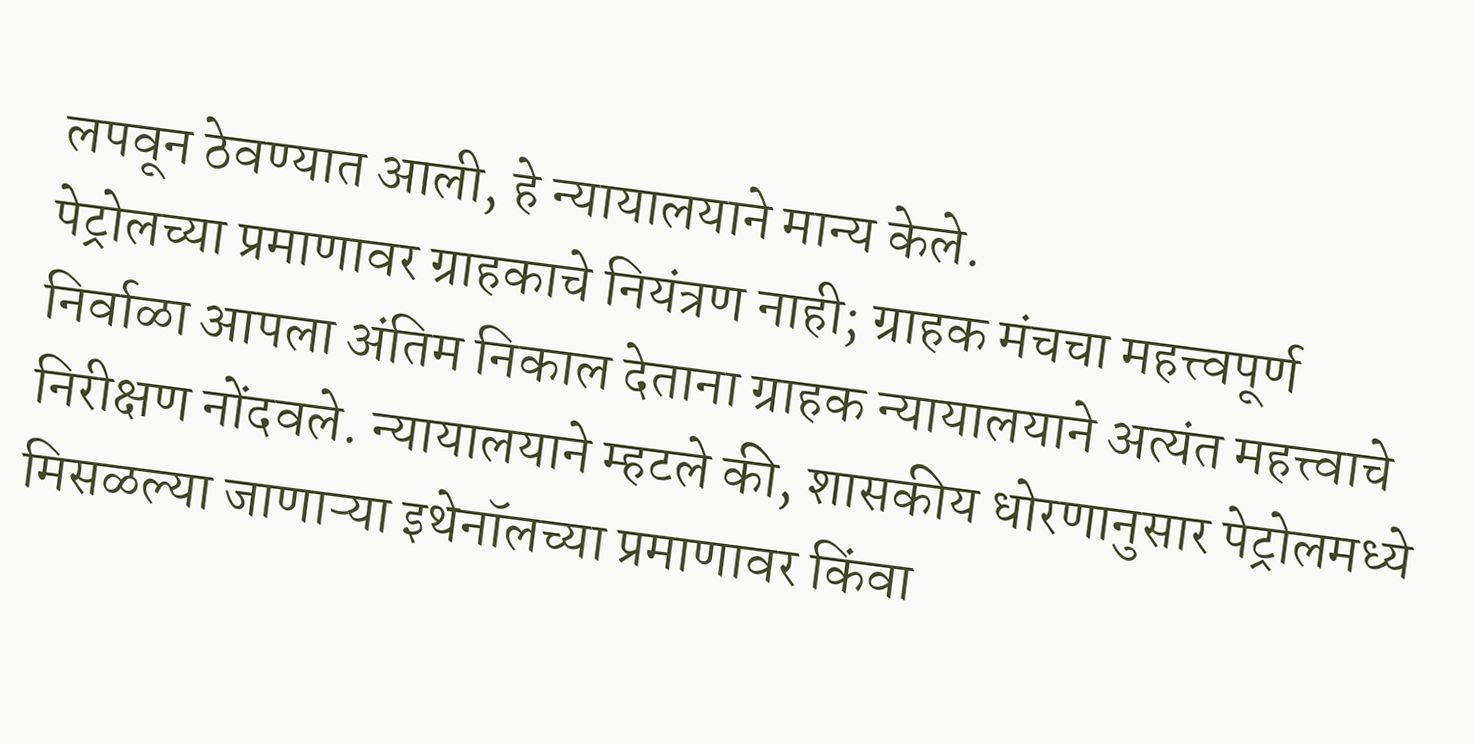लपवून ठेवण्यात आली, हे न्यायालयाने मान्य केले.
पेट्रोलच्या प्रमाणावर ग्राहकाचे नियंत्रण नाही; ग्राहक मंचचा महत्त्वपूर्ण निर्वाळा आपला अंतिम निकाल देताना ग्राहक न्यायालयाने अत्यंत महत्त्वाचे निरीक्षण नोंदवले. न्यायालयाने म्हटले की, शासकीय धोरणानुसार पेट्रोलमध्ये मिसळल्या जाणाऱ्या इथेनॉलच्या प्रमाणावर किंवा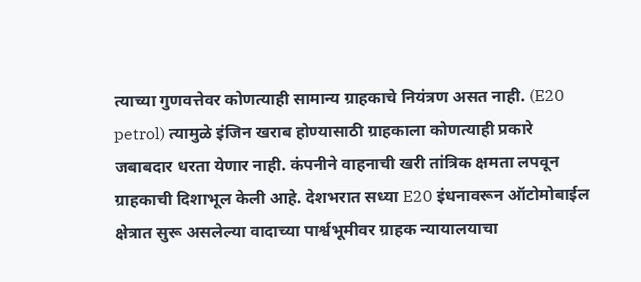त्याच्या गुणवत्तेवर कोणत्याही सामान्य ग्राहकाचे नियंत्रण असत नाही. (E20 petrol) त्यामुळे इंजिन खराब होण्यासाठी ग्राहकाला कोणत्याही प्रकारे जबाबदार धरता येणार नाही. कंपनीने वाहनाची खरी तांत्रिक क्षमता लपवून ग्राहकाची दिशाभूल केली आहे. देशभरात सध्या E20 इंधनावरून ऑटोमोबाईल क्षेत्रात सुरू असलेल्या वादाच्या पार्श्वभूमीवर ग्राहक न्यायालयाचा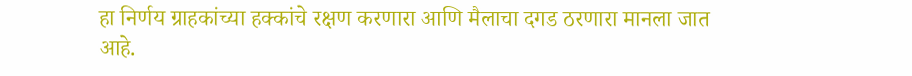हा निर्णय ग्राहकांच्या हक्कांचे रक्षण करणारा आणि मैलाचा दगड ठरणारा मानला जात आहे.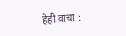हेही वाचा :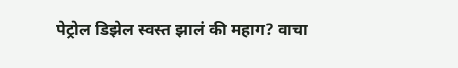पेट्रोल डिझेल स्वस्त झालं की महाग? वाचा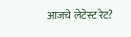आजचे लेटेस्ट रेट?